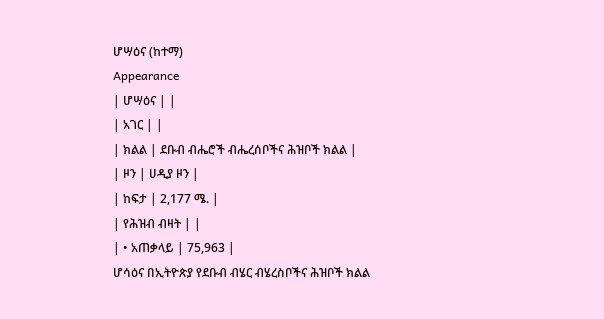ሆሣዕና (ከተማ)
Appearance
| ሆሣዕና | |
| አገር | |
| ክልል | ደቡብ ብሔሮች ብሔረሰቦችና ሕዝቦች ክልል |
| ዞን | ሀዲያ ዞን |
| ከፍታ | 2,177 ሜ. |
| የሕዝብ ብዛት | |
| • አጠቃላይ | 75,963 |
ሆሳዕና በኢትዮጵያ የደቡብ ብሄር ብሄረስቦችና ሕዝቦች ክልል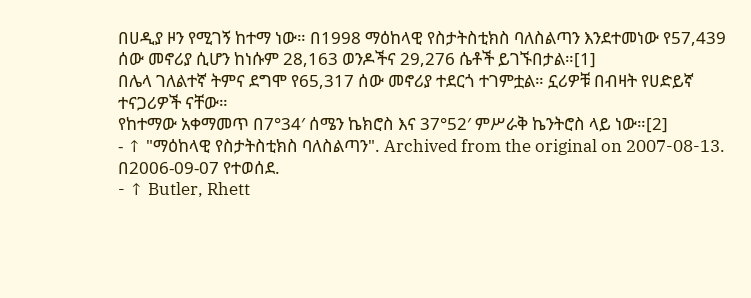በሀዲያ ዞን የሚገኝ ከተማ ነው። በ1998 ማዕከላዊ የስታትስቲክስ ባለስልጣን እንደተመነው የ57,439 ሰው መኖሪያ ሲሆን ከነሱም 28,163 ወንዶችና 29,276 ሴቶች ይገኙበታል።[1]
በሌላ ገለልተኛ ትምና ደግሞ የ65,317 ሰው መኖሪያ ተደርጎ ተገምቷል። ኗሪዎቹ በብዛት የሀድይኛ ተናጋሪዎች ናቸው።
የከተማው አቀማመጥ በ7°34′ ሰሜን ኬክሮስ እና 37°52′ ምሥራቅ ኬንትሮስ ላይ ነው።[2]
- ↑ "ማዕከላዊ የስታትስቲክስ ባለስልጣን". Archived from the original on 2007-08-13. በ2006-09-07 የተወሰደ.
- ↑ Butler, Rhett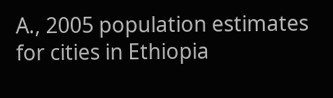A., 2005 population estimates for cities in Ethiopia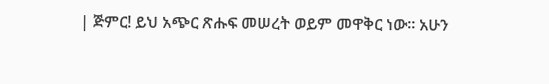| ጅምር! ይህ አጭር ጽሑፍ መሠረት ወይም መዋቅር ነው። አሁን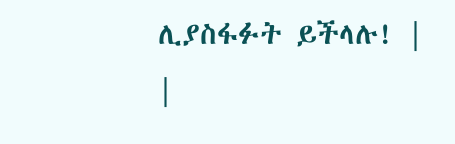ሊያስፋፉት ይችላሉ! |
|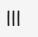|||